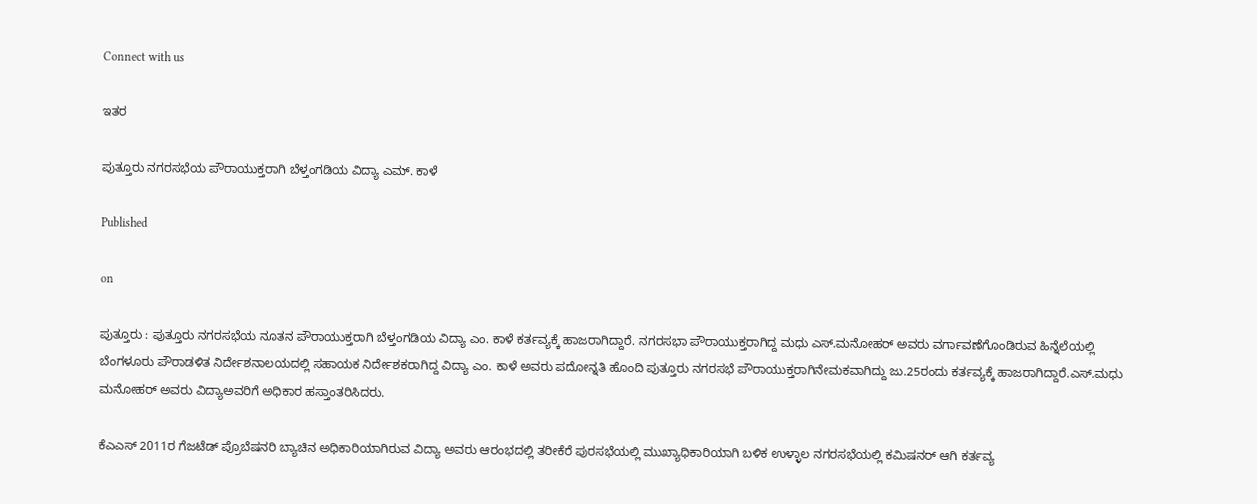Connect with us

ಇತರ

ಪುತ್ತೂರು ನಗರಸಭೆಯ ಪೌರಾಯುಕ್ತರಾಗಿ ಬೆಳ್ತಂಗಡಿಯ ವಿದ್ಯಾ ಎಮ್. ಕಾಳೆ

Published

on

ಪುತ್ತೂರು : ಪುತ್ತೂರು ನಗರಸಭೆಯ ನೂತನ ಪೌರಾಯುಕ್ತರಾಗಿ ಬೆಳ್ತಂಗಡಿಯ ವಿದ್ಯಾ ಎಂ. ಕಾಳೆ ಕರ್ತವ್ಯಕ್ಕೆ ಹಾಜರಾಗಿದ್ದಾರೆ. ನಗರಸಭಾ ಪೌರಾಯುಕ್ತರಾಗಿದ್ದ ಮಧು ಎಸ್.ಮನೋಹ‌ರ್ ಅವರು ವರ್ಗಾವಣೆಗೊಂಡಿರುವ ಹಿನ್ನೆಲೆಯಲ್ಲಿ ಬೆಂಗಳೂರು ಪೌರಾಡಳಿತ ನಿರ್ದೇಶನಾಲಯದಲ್ಲಿ ಸಹಾಯಕ ನಿರ್ದೇಶಕರಾಗಿದ್ದ ವಿದ್ಯಾ ಎಂ. ಕಾಳೆ ಅವರು ಪದೋನ್ನತಿ ಹೊಂದಿ ಪುತ್ತೂರು ನಗರಸಭೆ ಪೌರಾಯುಕ್ತರಾಗಿನೇಮಕವಾಗಿದ್ದು ಜು.25ರಂದು ಕರ್ತವ್ಯಕ್ಕೆ ಹಾಜರಾಗಿದ್ದಾರೆ.ಎಸ್.ಮಧು ಮನೋಹರ್ ಅವರು ವಿದ್ಯಾಅವರಿಗೆ ಅಧಿಕಾರ ಹಸ್ತಾಂತರಿಸಿದರು.

ಕೆಎಎಸ್ 2011ರ ಗೆಜಟೆಡ್ ಪ್ರೊಬೆಷನರಿ ಬ್ಯಾಚಿನ ಅಧಿಕಾರಿಯಾಗಿರುವ ವಿದ್ಯಾ ಅವರು ಆರಂಭದಲ್ಲಿ ತರೀಕೆರೆ ಪುರಸಭೆಯಲ್ಲಿ ಮುಖ್ಯಾಧಿಕಾರಿಯಾಗಿ ಬಳಿಕ ಉಳ್ಳಾಲ ನಗರಸಭೆಯಲ್ಲಿ ಕಮಿಷನರ್ ಆಗಿ ಕರ್ತವ್ಯ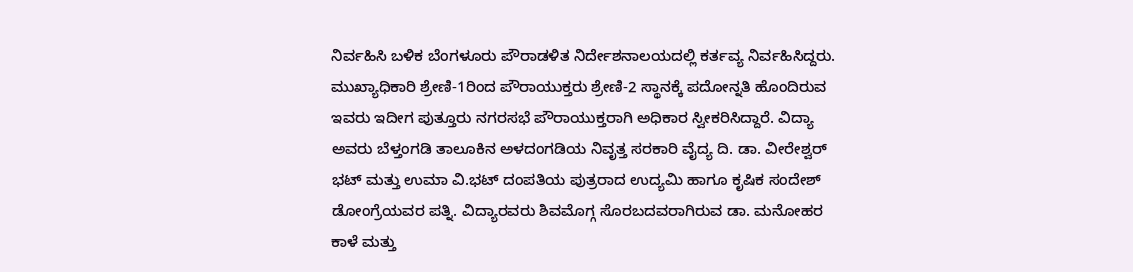ನಿರ್ವಹಿಸಿ ಬಳಿಕ ಬೆಂಗಳೂರು ಪೌರಾಡಳಿತ ನಿರ್ದೇಶನಾಲಯದಲ್ಲಿ ಕರ್ತವ್ಯ ನಿರ್ವಹಿಸಿದ್ದರು. ಮುಖ್ಯಾಧಿಕಾರಿ ಶ್ರೇಣಿ-1ರಿಂದ ಪೌರಾಯುಕ್ತರು ಶ್ರೇಣಿ-2 ಸ್ಥಾನಕ್ಕೆ ಪದೋನ್ನತಿ ಹೊಂದಿರುವ ಇವರು ಇದೀಗ ಪುತ್ತೂರು ನಗರಸಭೆ ಪೌರಾಯುಕ್ತರಾಗಿ ಅಧಿಕಾರ ಸ್ವೀಕರಿಸಿದ್ದಾರೆ. ವಿದ್ಯಾ ಅವರು ಬೆಳ್ತಂಗಡಿ ತಾಲೂಕಿನ ಅಳದಂಗಡಿಯ ನಿವೃತ್ತ ಸರಕಾರಿ ವೈದ್ಯ ದಿ. ಡಾ. ವೀರೇಶ್ವರ್ ಭಟ್ ಮತ್ತು ಉಮಾ ವಿ.ಭಟ್ ದಂಪತಿಯ ಪುತ್ರರಾದ ಉದ್ಯಮಿ ಹಾಗೂ ಕೃಷಿಕ ಸಂದೇಶ್ ಡೋಂಗ್ರೆಯವರ ಪತ್ನಿ. ವಿದ್ಯಾರವರು ಶಿವಮೊಗ್ಗ ಸೊರಬದವರಾಗಿರುವ ಡಾ. ಮನೋಹರ ಕಾಳೆ ಮತ್ತು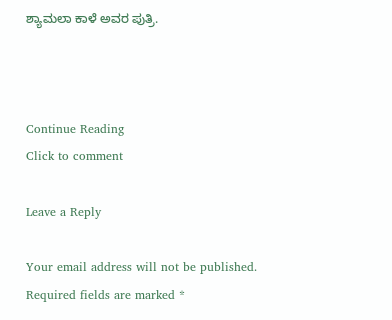ಶ್ಯಾಮಲಾ ಕಾಳೆ ಅವರ ಪುತ್ರಿ.



Continue Reading
Click to comment

Leave a Reply

Your email address will not be published. Required fields are marked *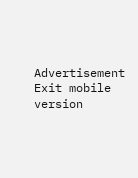Advertisement
Exit mobile version